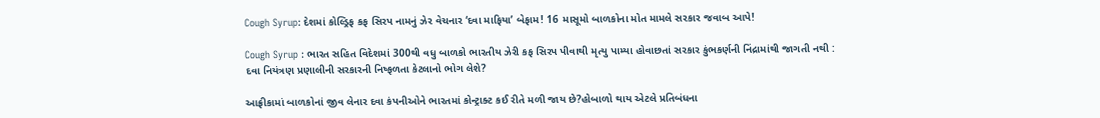Cough Syrup: દેશમાં કોલ્ડ્રિફ કફ સિરપ નામનું ઝેર વેચનાર ‘દવા માફિયા’ બેફામ! 16 માસૂમો બાળકોના મોત મામલે સરકાર જવાબ આપે!

Cough Syrup : ભારત સહિત વિદેશમાં 300થી વધુ બાળકો ભારતીય ઝેરી કફ સિરપ પીવાથી મૃત્યુ પામ્યા હોવાછતાં સરકાર કુંભકર્ણની નિંદ્રામાંથી જાગતી નથી : દવા નિયંત્રણ પ્રણાલીની સરકારની નિષ્ફળતા કેટલાનો ભોગ લેશે?

આફ્રીકામાં બાળકોનાં જીવ લેનાર દવા કંપનીઓને ભારતમાં કોન્ટ્રાક્ટ કઈ રીતે મળી જાય છે?હોબાળો થાય એટલે પ્રતિબંધના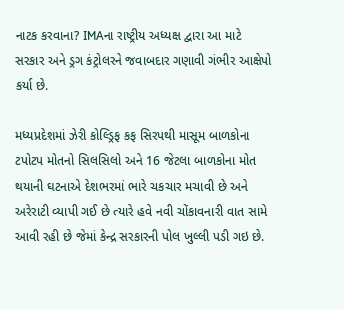નાટક કરવાના? IMAના રાષ્ટ્રીય અધ્યક્ષ દ્વારા આ માટે સરકાર અને ડ્રગ કંટ્રોલરને જવાબદાર ગણાવી ગંભીર આક્ષેપો કર્યા છે.

મધ્યપ્રદેશમાં ઝેરી કોલ્ડ્રિફ કફ સિરપથી માસૂમ બાળકોના ટપોટપ મોતનો સિલસિલો અને 16 જેટલા બાળકોના મોત થયાની ઘટનાએ દેશભરમાં ભારે ચકચાર મચાવી છે અને અરેરાટી વ્યાપી ગઈ છે ત્યારે હવે નવી ચોંકાવનારી વાત સામે આવી રહી છે જેમાં કેન્દ્ર સરકારની પોલ ખુલ્લી પડી ગઇ છે.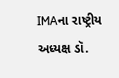IMAના રાષ્ટ્રીય અધ્યક્ષ ડૉ.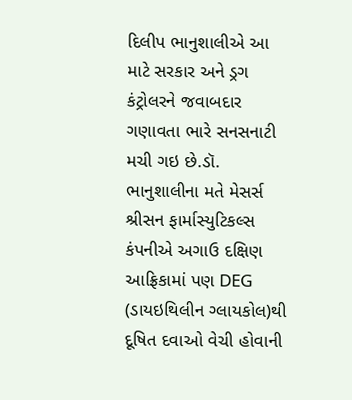દિલીપ ભાનુશાલીએ આ માટે સરકાર અને ડ્રગ કંટ્રોલરને જવાબદાર ગણાવતા ભારે સનસનાટી મચી ગઇ છે.ડૉ. ભાનુશાલીના મતે મેસર્સ શ્રીસન ફાર્માસ્યુટિકલ્સ કંપનીએ અગાઉ દક્ષિણ આફ્રિકામાં પણ DEG (ડાયઇથિલીન ગ્લાયકોલ)થી દૂષિત દવાઓ વેચી હોવાની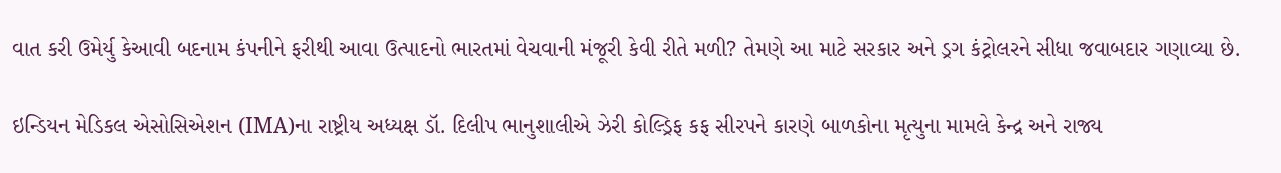વાત કરી ઉમેર્યુ કેઆવી બદનામ કંપનીને ફરીથી આવા ઉત્પાદનો ભારતમાં વેચવાની મંજૂરી કેવી રીતે મળી? તેમણે આ માટે સરકાર અને ડ્રગ કંટ્રોલરને સીધા જવાબદાર ગણાવ્યા છે.

ઇન્ડિયન મેડિકલ એસોસિએશન (IMA)ના રાષ્ટ્રીય અધ્યક્ષ ડૉ. દિલીપ ભાનુશાલીએ ઝેરી કોલ્ડ્રિફ કફ સીરપને કારણે બાળકોના મૃત્યુના મામલે કેન્દ્ર અને રાજ્ય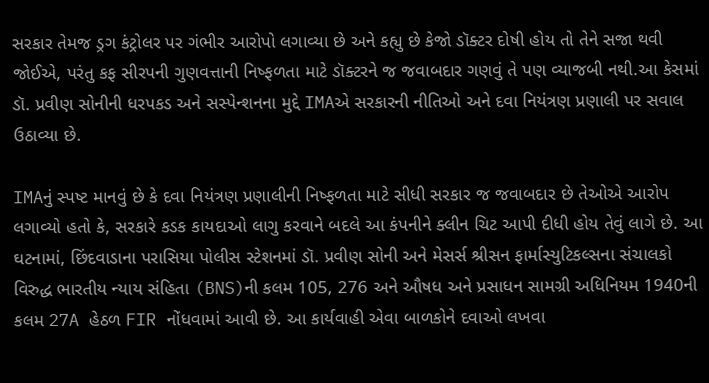સરકાર તેમજ ડ્રગ કંટ્રોલર પર ગંભીર આરોપો લગાવ્યા છે અને કહ્યુ છે કેજો ડૉક્ટર દોષી હોય તો તેને સજા થવી જોઈએ, પરંતુ કફ સીરપની ગુણવત્તાની નિષ્ફળતા માટે ડૉક્ટરને જ જવાબદાર ગણવું તે પણ વ્યાજબી નથી.આ કેસમાં ડૉ. પ્રવીણ સોનીની ધરપકડ અને સસ્પેન્શનના મુદ્દે IMAએ સરકારની નીતિઓ અને દવા નિયંત્રણ પ્રણાલી પર સવાલ ઉઠાવ્યા છે.

IMAનું સ્પષ્ટ માનવું છે કે દવા નિયંત્રણ પ્રણાલીની નિષ્ફળતા માટે સીધી સરકાર જ જવાબદાર છે તેઓએ આરોપ લગાવ્યો હતો કે, સરકારે કડક કાયદાઓ લાગુ કરવાને બદલે આ કંપનીને ક્લીન ચિટ આપી દીધી હોય તેવું લાગે છે. આ ઘટનામાં, છિંદવાડાના પરાસિયા પોલીસ સ્ટેશનમાં ડૉ. પ્રવીણ સોની અને મેસર્સ શ્રીસન ફાર્માસ્યુટિકલ્સના સંચાલકો વિરુદ્ધ ભારતીય ન્યાય સંહિતા (BNS)ની કલમ 105, 276 અને ઔષધ અને પ્રસાધન સામગ્રી અધિનિયમ 1940ની કલમ 27A હેઠળ FIR નોંધવામાં આવી છે. આ કાર્યવાહી એવા બાળકોને દવાઓ લખવા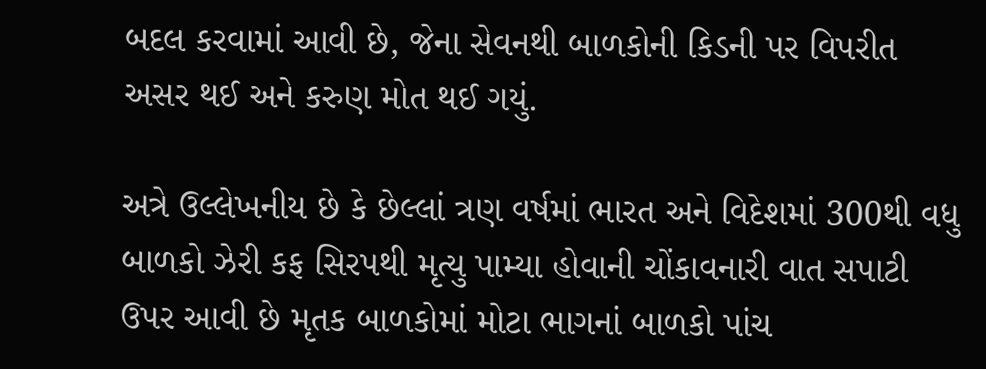બદલ કરવામાં આવી છે, જેના સેવનથી બાળકોની કિડની પર વિપરીત અસર થઈ અને કરુણ મોત થઈ ગયું.

અત્રે ઉલ્લેખનીય છે કે છેલ્લાં ત્રણ વર્ષમાં ભારત અને વિદેશમાં 300થી વધુ બાળકો ઝેરી કફ સિરપથી મૃત્યુ પામ્યા હોવાની ચોંકાવનારી વાત સપાટી ઉપર આવી છે મૃતક બાળકોમાં મોટા ભાગનાં બાળકો પાંચ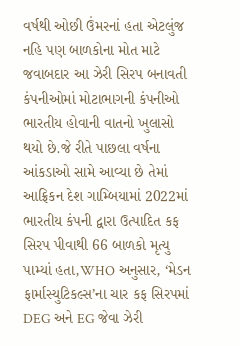વર્ષથી ઓછી ઉંમરનાં હતા એટલુંજ નહિ પણ બાળકોના મોત માટે જવાબદાર આ ઝેરી સિરપ બનાવતી કંપનીઓમાં મોટાભાગની કંપનીઓ ભારતીય હોવાની વાતનો ખુલાસો થયો છે.જે રીતે પાછલા વર્ષના આંકડાઓ સામે આવ્યા છે તેમાં આફ્રિકન દેશ ગામ્બિયામાં 2022માં ભારતીય કંપની દ્વારા ઉત્પાદિત કફ સિરપ પીવાથી 66 બાળકો મૃત્યુ પામ્યાં હતા,WHO અનુસાર, ‘મેડન ફાર્માસ્યુટિકલ્સ’ના ચાર કફ સિરપમાં DEG અને EG જેવા ઝેરી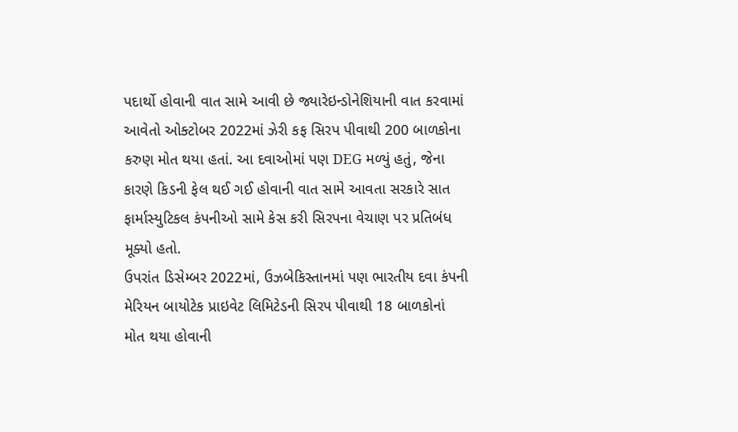પદાર્થો હોવાની વાત સામે આવી છે જ્યારેઇન્ડોનેશિયાની વાત કરવામાં આવેતો ઓક્ટોબર 2022માં ઝેરી કફ સિરપ પીવાથી 200 બાળકોના કરુણ મોત થયા હતાં. આ દવાઓમાં પણ DEG મળ્યું હતું, જેના કારણે કિડની ફેલ થઈ ગઈ હોવાની વાત સામે આવતા સરકારે સાત ફાર્માસ્યુટિકલ કંપનીઓ સામે કેસ કરી સિરપના વેચાણ પર પ્રતિબંધ મૂક્યો હતો.
ઉપરાંત ડિસેમ્બર 2022માં, ઉઝબેકિસ્તાનમાં પણ ભારતીય દવા કંપની મેરિયન બાયોટેક પ્રાઇવેટ લિમિટેડની સિરપ પીવાથી 18 બાળકોનાં મોત થયા હોવાની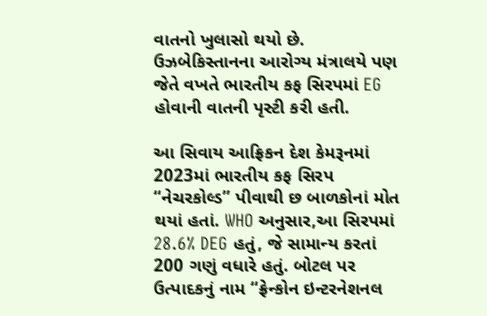વાતનો ખુલાસો થયો છે. ઉઝબેકિસ્તાનના આરોગ્ય મંત્રાલયે પણ જેતે વખતે ભારતીય કફ સિરપમાં EG હોવાની વાતની પૃસ્ટી કરી હતી.

આ સિવાય આફ્રિકન દેશ કેમરૂનમાં 2023માં ભારતીય કફ સિરપ “નેચરકોલ્ડ” પીવાથી છ બાળકોનાં મોત થયાં હતાં. WHO અનુસાર,આ સિરપમાં 28.6% DEG હતું, જે સામાન્ય કરતાં 200 ગણું વધારે હતું. બોટલ પર ઉત્પાદકનું નામ “ફ્રેન્કોન ઇન્ટરનેશનલ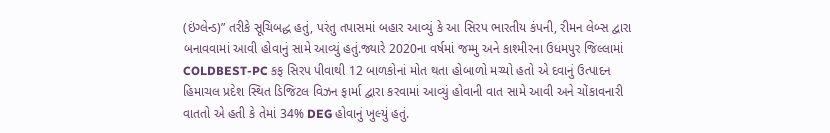(ઇંગ્લેન્ડ)” તરીકે સૂચિબદ્ધ હતું, પરંતુ તપાસમાં બહાર આવ્યું કે આ સિરપ ભારતીય કંપની, રીમન લેબ્સ દ્વારા બનાવવામાં આવી હોવાનું સામે આવ્યું હતું.જ્યારે 2020ના વર્ષમાં જમ્મુ અને કાશ્મીરના ઉધમપુર જિલ્લામાં COLDBEST-PC કફ સિરપ પીવાથી 12 બાળકોનાં મોત થતા હોબાળો મચ્યો હતો એ દવાનું ઉત્પાદન હિમાચલ પ્રદેશ સ્થિત ડિજિટલ વિઝન ફાર્મા દ્વારા કરવામાં આવ્યું હોવાની વાત સામે આવી અને ચોંકાવનારી વાતતો એ હતી કે તેમાં 34% DEG હોવાનું ખુલ્યું હતું.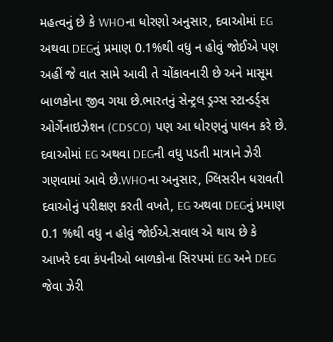મહત્વનું છે કે WHOના ધોરણો અનુસાર, દવાઓમાં EG અથવા DEGનું પ્રમાણ 0.1%થી વધુ ન હોવું જોઈએ પણ અહીં જે વાત સામે આવી તે ચોંકાવનારી છે અને માસૂમ બાળકોના જીવ ગયા છે.ભારતનું સેન્ટ્રલ ડ્રગ્સ સ્ટાન્ડર્ડ્સ ઓર્ગેનાઇઝેશન (CDSCO) પણ આ ધોરણનું પાલન કરે છે. દવાઓમાં EG અથવા DEGની વધુ પડતી માત્રાને ઝેરી ગણવામાં આવે છે.WHOના અનુસાર, ગ્લિસરીન ધરાવતી દવાઓનું પરીક્ષણ કરતી વખતે, EG અથવા DEGનું પ્રમાણ 0.1 %થી વધુ ન હોવું જોઈએ.સવાલ એ થાય છે કે આખરે દવા કંપનીઓ બાળકોના સિરપમાં EG અને DEG જેવા ઝેરી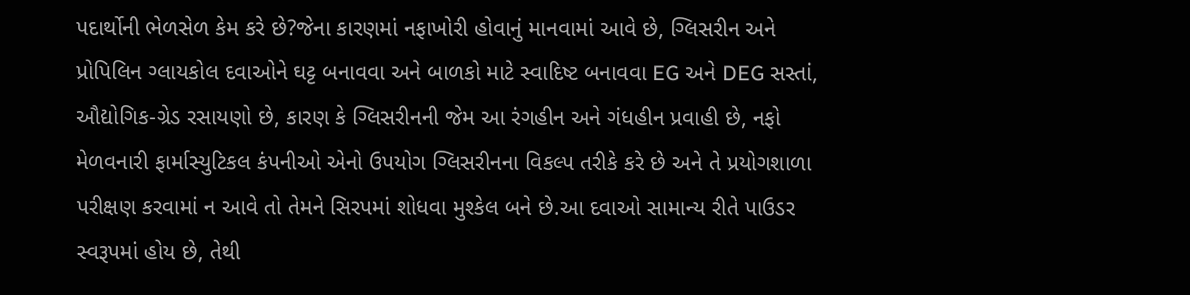પદાર્થોની ભેળસેળ કેમ કરે છે?જેના કારણમાં નફાખોરી હોવાનું માનવામાં આવે છે, ગ્લિસરીન અને પ્રોપિલિન ગ્લાયકોલ દવાઓને ઘટ્ટ બનાવવા અને બાળકો માટે સ્વાદિષ્ટ બનાવવા EG અને DEG સસ્તાં, ઔદ્યોગિક-ગ્રેડ રસાયણો છે, કારણ કે ગ્લિસરીનની જેમ આ રંગહીન અને ગંધહીન પ્રવાહી છે, નફો મેળવનારી ફાર્માસ્યુટિકલ કંપનીઓ એનો ઉપયોગ ગ્લિસરીનના વિકલ્પ તરીકે કરે છે અને તે પ્રયોગશાળા પરીક્ષણ કરવામાં ન આવે તો તેમને સિરપમાં શોધવા મુશ્કેલ બને છે.આ દવાઓ સામાન્ય રીતે પાઉડર સ્વરૂપમાં હોય છે, તેથી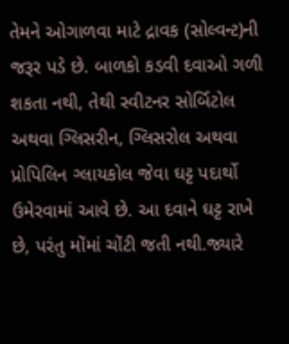તેમને ઓગાળવા માટે દ્રાવક (સોલ્વન્ટ)ની જરૂર પડે છે. બાળકો કડવી દવાઓ ગળી શકતા નથી, તેથી સ્વીટનર સોર્બિટોલ અથવા ગ્લિસરીન, ગ્લિસરોલ અથવા પ્રોપિલિન ગ્લાયકોલ જેવા ઘટ્ટ પદાર્થો ઉમેરવામાં આવે છે. આ દવાને ઘટ્ટ રાખે છે, પરંતુ મોંમાં ચોંટી જતી નથી.જ્યારે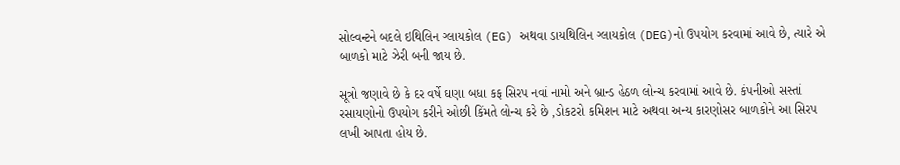સોલ્વન્ટને બદલે ઇથિલિન ગ્લાયકોલ (EG) અથવા ડાયથિલિન ગ્લાયકોલ (DEG)નો ઉપયોગ કરવામાં આવે છે, ત્યારે એ બાળકો માટે ઝેરી બની જાય છે.

સૂત્રો જણાવે છે કે દર વર્ષે ઘણા બધા કફ સિરપ નવાં નામો અને બ્રાન્ડ હેઠળ લોન્ચ કરવામાં આવે છે. કંપનીઓ સસ્તાં રસાયણોનો ઉપયોગ કરીને ઓછી કિંમતે લોન્ચ કરે છે ,ડોકટરો કમિશન માટે અથવા અન્ય કારણોસર બાળકોને આ સિરપ લખી આપતા હોય છે.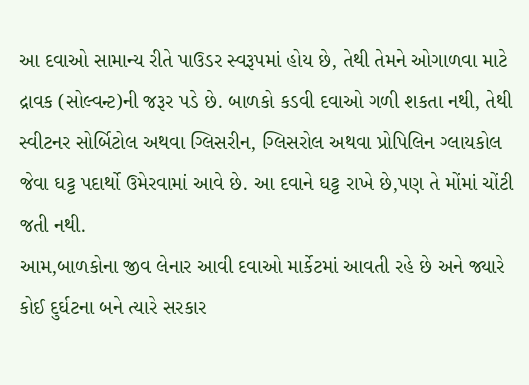આ દવાઓ સામાન્ય રીતે પાઉડર સ્વરૂપમાં હોય છે, તેથી તેમને ઓગાળવા માટે દ્રાવક (સોલ્વન્ટ)ની જરૂર પડે છે. બાળકો કડવી દવાઓ ગળી શકતા નથી, તેથી સ્વીટનર સોર્બિટોલ અથવા ગ્લિસરીન, ગ્લિસરોલ અથવા પ્રોપિલિન ગ્લાયકોલ જેવા ઘટ્ટ પદાર્થો ઉમેરવામાં આવે છે. આ દવાને ઘટ્ટ રાખે છે,પણ તે મોંમાં ચોંટી જતી નથી.
આમ,બાળકોના જીવ લેનાર આવી દવાઓ માર્કેટમાં આવતી રહે છે અને જ્યારે કોઈ દુર્ઘટના બને ત્યારે સરકાર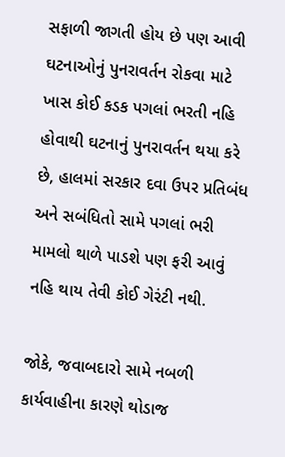સફાળી જાગતી હોય છે પણ આવી ઘટનાઓનું પુનરાવર્તન રોકવા માટે ખાસ કોઈ કડક પગલાં ભરતી નહિ હોવાથી ઘટનાનું પુનરાવર્તન થયા કરે છે, હાલમાં સરકાર દવા ઉપર પ્રતિબંધ અને સબંધિતો સામે પગલાં ભરી મામલો થાળે પાડશે પણ ફરી આવું નહિ થાય તેવી કોઈ ગેરંટી નથી.

જોકે, જવાબદારો સામે નબળી કાર્યવાહીના કારણે થોડાજ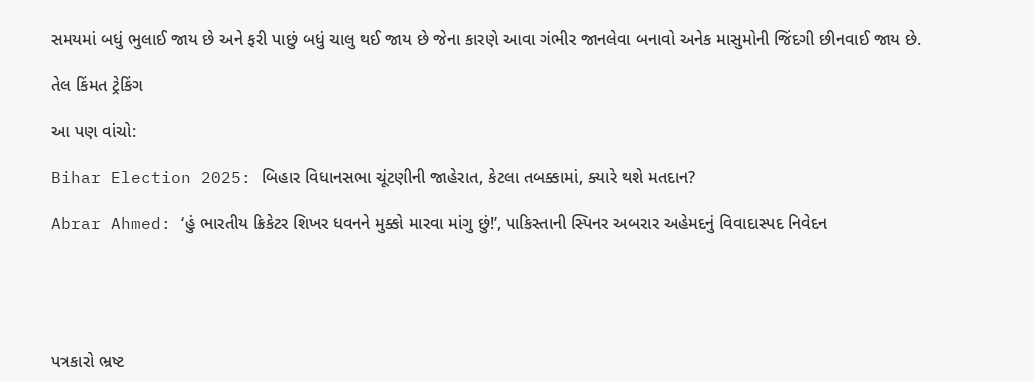સમયમાં બધું ભુલાઈ જાય છે અને ફરી પાછું બધું ચાલુ થઈ જાય છે જેના કારણે આવા ગંભીર જાનલેવા બનાવો અનેક માસુમોની જિંદગી છીનવાઈ જાય છે.

તેલ કિંમત ટ્રેકિંગ

આ પણ વાંચો:

Bihar Election 2025: બિહાર વિધાનસભા ચૂંટણીની જાહેરાત, કેટલા તબક્કામાં, ક્યારે થશે મતદાન?

Abrar Ahmed: ‘હું ભારતીય ક્રિકેટર શિખર ધવનને મુક્કો મારવા માંગુ છું!’, પાકિસ્તાની સ્પિનર અબરાર અહેમદનું વિવાદાસ્પદ નિવેદન





પત્રકારો ભ્રષ્ટ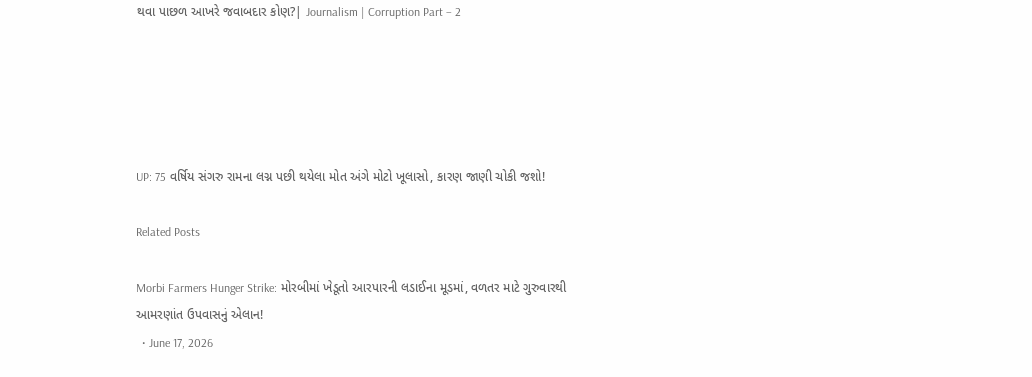થવા પાછળ આખરે જવાબદાર કોણ?| Journalism | Corruption Part – 2





UP: 75 વર્ષિય સંગરુ રામના લગ્ન પછી થયેલા મોત અંગે મોટો ખૂલાસો, કારણ જાણી ચોકી જશો!

Related Posts

Morbi Farmers Hunger Strike: મોરબીમાં ખેડૂતો આરપારની લડાઈના મૂડમાં, વળતર માટે ગુરુવારથી આમરણાંત ઉપવાસનું એલાન!
  • June 17, 2026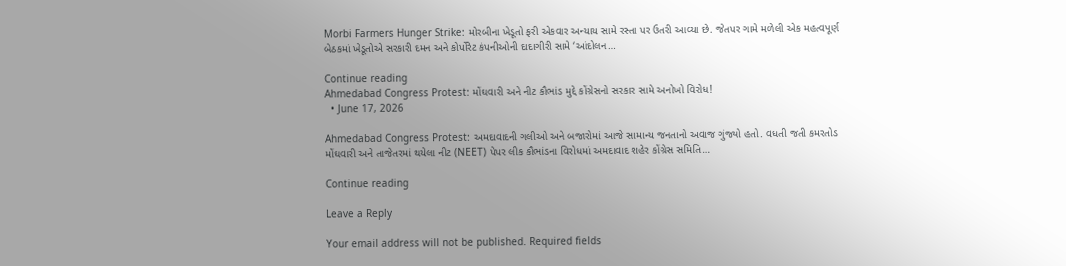Morbi Farmers Hunger Strike: મોરબીના ખેડૂતો ફરી એકવાર અન્યાય સામે રસ્તા પર ઉતરી આવ્યા છે. જેતપર ગામે મળેલી એક મહત્વપૂર્ણ બેઠકમાં ખેડૂતોએ સરકારી દમન અને કોર્પોરેટ કંપનીઓની દાદાગીરી સામે ‘આંદોલન…

Continue reading
Ahmedabad Congress Protest: મોંઘવારી અને નીટ કૌભાંડ મુદ્દે કોંગ્રેસનો સરકાર સામે અનોખો વિરોધ!
  • June 17, 2026

Ahmedabad Congress Protest: અમદાવાદની ગલીઓ અને બજારોમાં આજે સામાન્ય જનતાનો અવાજ ગુંજ્યો હતો. વધતી જતી કમરતોડ મોંઘવારી અને તાજેતરમાં થયેલા નીટ (NEET) પેપર લીક કૌભાંડના વિરોધમાં અમદાવાદ શહેર કોંગ્રેસ સમિતિ…

Continue reading

Leave a Reply

Your email address will not be published. Required fields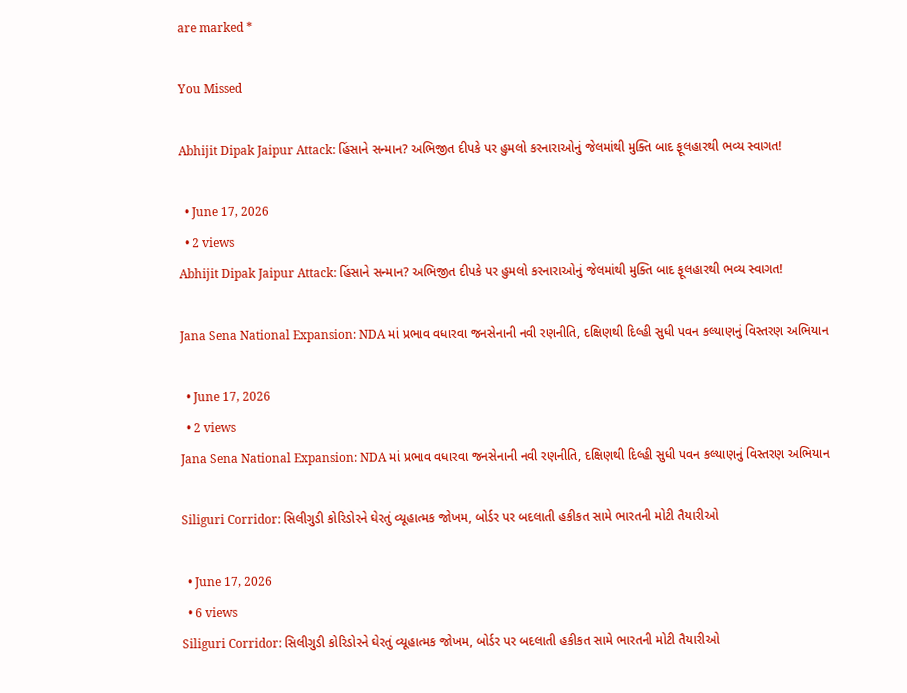are marked *

You Missed

Abhijit Dipak Jaipur Attack: હિંસાને સન્માન? અભિજીત દીપકે પર હુમલો કરનારાઓનું જેલમાંથી મુક્તિ બાદ ફૂલહારથી ભવ્ય સ્વાગત!

  • June 17, 2026
  • 2 views
Abhijit Dipak Jaipur Attack: હિંસાને સન્માન? અભિજીત દીપકે પર હુમલો કરનારાઓનું જેલમાંથી મુક્તિ બાદ ફૂલહારથી ભવ્ય સ્વાગત!

Jana Sena National Expansion: NDA માં પ્રભાવ વધારવા જનસેનાની નવી રણનીતિ, દક્ષિણથી દિલ્હી સુધી પવન કલ્યાણનું વિસ્તરણ અભિયાન

  • June 17, 2026
  • 2 views
Jana Sena National Expansion: NDA માં પ્રભાવ વધારવા જનસેનાની નવી રણનીતિ, દક્ષિણથી દિલ્હી સુધી પવન કલ્યાણનું વિસ્તરણ અભિયાન

Siliguri Corridor: સિલીગુડી કોરિડોરને ઘેરતું વ્યૂહાત્મક જોખમ, બોર્ડર પર બદલાતી હકીકત સામે ભારતની મોટી તૈયારીઓ

  • June 17, 2026
  • 6 views
Siliguri Corridor: સિલીગુડી કોરિડોરને ઘેરતું વ્યૂહાત્મક જોખમ, બોર્ડર પર બદલાતી હકીકત સામે ભારતની મોટી તૈયારીઓ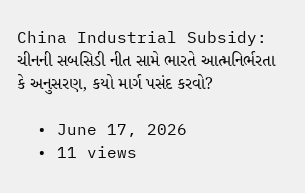China Industrial Subsidy: ચીનની સબસિડી નીત સામે ભારતે આત્મનિર્ભરતા કે અનુસરણ, કયો માર્ગ પસંદ કરવો?

  • June 17, 2026
  • 11 views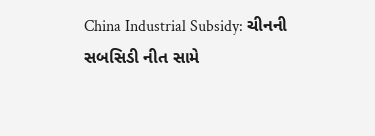China Industrial Subsidy: ચીનની સબસિડી નીત સામે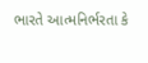ભારતે આત્મનિર્ભરતા કે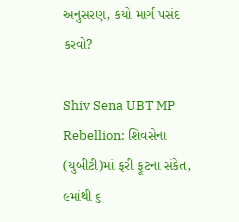અનુસરણ, કયો માર્ગ પસંદ કરવો?

Shiv Sena UBT MP Rebellion: શિવસેના (યુબીટી)માં ફરી ફૂટના સંકેત, ૯માંથી ૬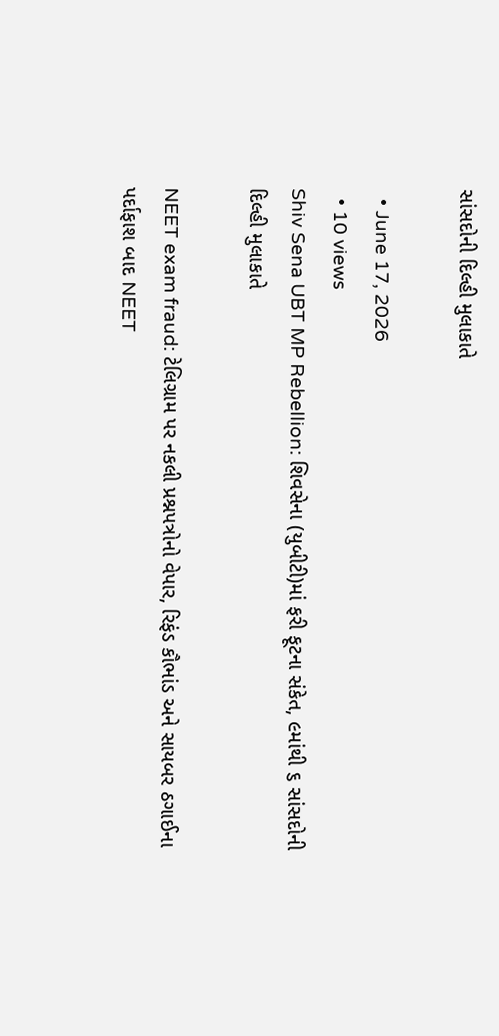સાંસદોની દિલ્હી મુલાકાતે

  • June 17, 2026
  • 10 views
Shiv Sena UBT MP Rebellion: શિવસેના (યુબીટી)માં ફરી ફૂટના સંકેત, ૯માંથી ૬ સાંસદોની દિલ્હી મુલાકાતે

NEET exam fraud: ટેલિગ્રામ પર નકલી પ્રશ્નપત્રોનો વેપાર, રિફંડ કૌભાંડ અને સાયબર ઠગાઈના પર્દાફાશ બાદ NEET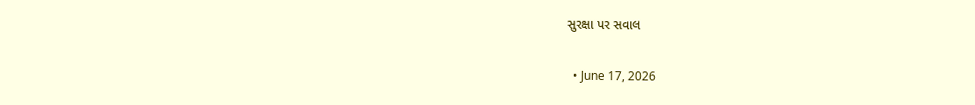સુરક્ષા પર સવાલ

  • June 17, 2026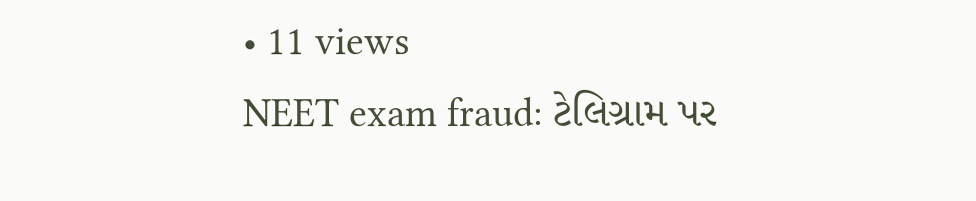• 11 views
NEET exam fraud: ટેલિગ્રામ પર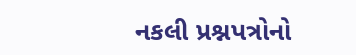નકલી પ્રશ્નપત્રોનો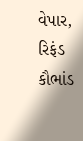વેપાર, રિફંડ કૌભાંડ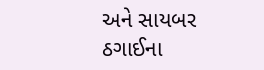અને સાયબર ઠગાઈના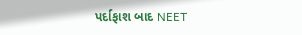પર્દાફાશ બાદ NEET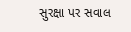સુરક્ષા પર સવાલ